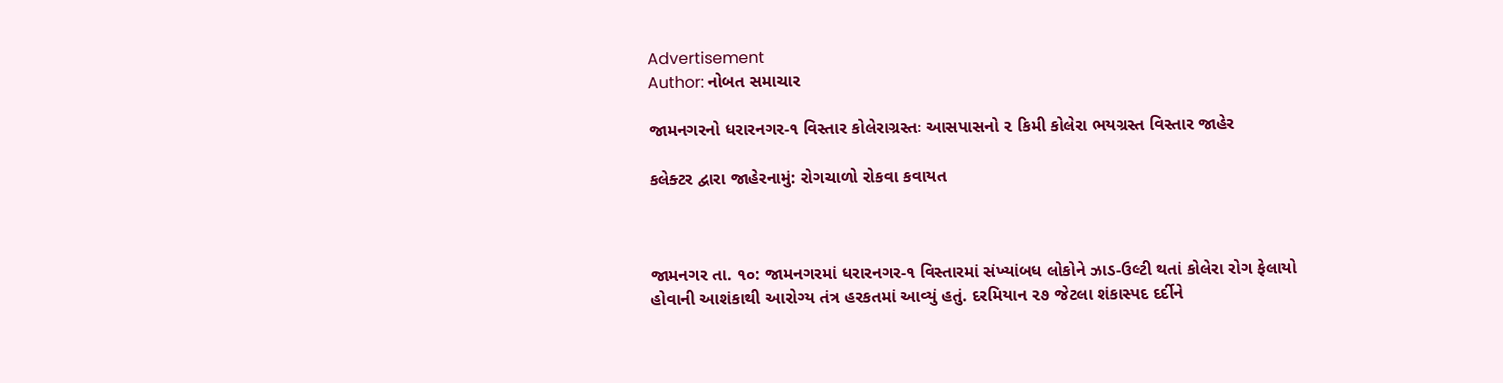Advertisement
Author: નોબત સમાચાર

જામનગરનો ધરારનગર-૧ વિસ્તાર કોલેરાગ્રસ્તઃ આસપાસનો ૨ કિમી કોલેરા ભયગ્રસ્ત વિસ્તાર જાહેર

કલેક્ટર દ્વારા જાહેરનામું: રોગચાળો રોકવા કવાયત



જામનગર તા. ૧૦: જામનગરમાં ધરારનગર-૧ વિસ્તારમાં સંખ્યાંબધ લોકોને ઝાડ-ઉલ્ટી થતાં કોલેરા રોગ ફેલાયો હોવાની આશંકાથી આરોગ્ય તંત્ર હરકતમાં આવ્યું હતું. દરમિયાન ૨૭ જેટલા શંકાસ્પદ દર્દીને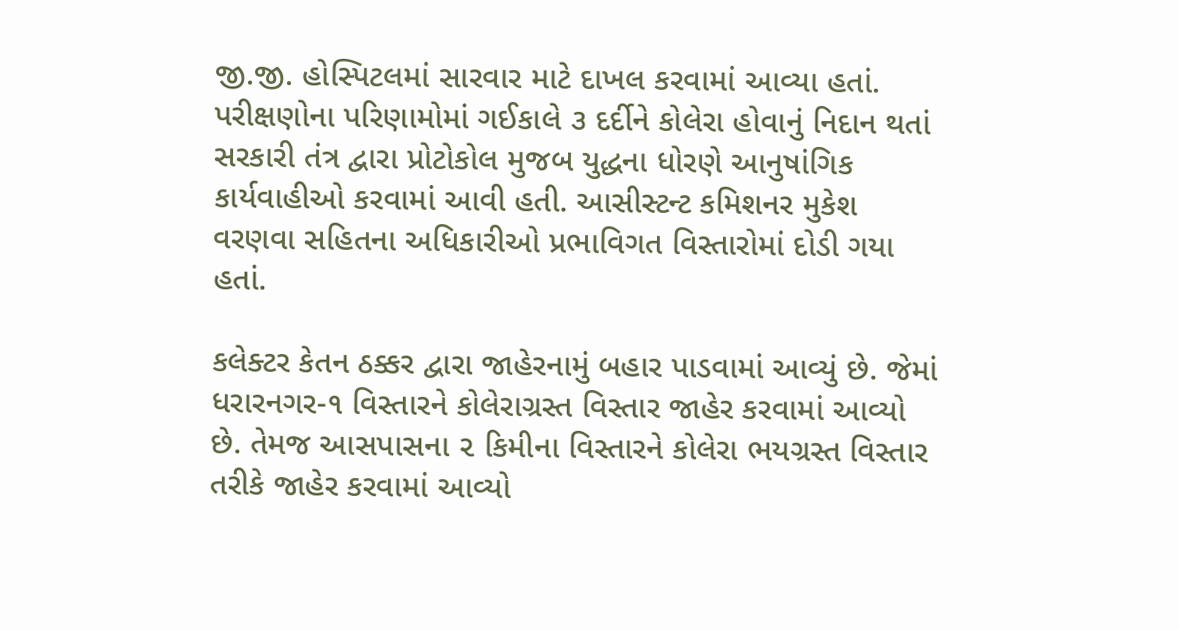જી.જી. હોસ્પિટલમાં સારવાર માટે દાખલ કરવામાં આવ્યા હતાં. પરીક્ષણોના પરિણામોમાં ગઈકાલે ૩ દર્દીને કોલેરા હોવાનું નિદાન થતાં સરકારી તંત્ર દ્વારા પ્રોટોકોલ મુજબ યુદ્ધના ધોરણે આનુષાંગિક કાર્યવાહીઓ કરવામાં આવી હતી. આસીસ્ટન્ટ કમિશનર મુકેશ વરણવા સહિતના અધિકારીઓ પ્રભાવિગત વિસ્તારોમાં દોડી ગયા હતાં.

કલેક્ટર કેતન ઠક્કર દ્વારા જાહેરનામું બહાર પાડવામાં આવ્યું છે. જેમાં ધરારનગર-૧ વિસ્તારને કોલેરાગ્રસ્ત વિસ્તાર જાહેર કરવામાં આવ્યો છે. તેમજ આસપાસના ૨ કિમીના વિસ્તારને કોલેરા ભયગ્રસ્ત વિસ્તાર તરીકે જાહેર કરવામાં આવ્યો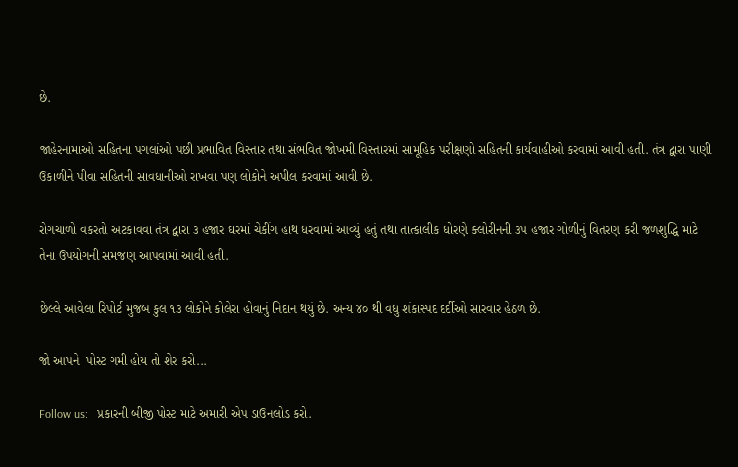છે.

જાહેરનામાઓ સહિતના પગલાંઓ પછી પ્રભાવિત વિસ્તાર તથા સંભવિત જોખમી વિસ્તારમાં સામૂહિક પરીક્ષણો સહિતની કાર્યવાહીઓ કરવામાં આવી હતી. તંત્ર દ્વારા પાણી ઉકાળીને પીવા સહિતની સાવધાનીઓ રાખવા પણ લોકોને અપીલ કરવામાં આવી છે.

રોગચાળો વકરતો અટકાવવા તંત્ર દ્વારા ૩ હજાર ઘરમાં ચેકીંગ હાથ ધરવામાં આવ્યું હતું તથા તાત્કાલીક ધોરણે ક્લોરીનની ૩૫ હજાર ગોળીનું વિતરણ કરી જળશુદ્ધિ માટે તેના ઉપયોગની સમજણ આપવામાં આવી હતી.

છેલ્લે આવેલા રિ૫ોર્ટ મુજબ કુલ ૧૩ લોકોને કોલેરા હોવાનું નિદાન થયું છે. અન્ય ૪૦ થી વધુ શંકાસ્પદ દર્દીઓ સારવાર હેઠળ છે.

જો આપને  પોસ્ટ ગમી હોય તો શેર કરો...

Follow us:   પ્રકારની બીજી પોસ્ટ માટે અમારી એપ ડાઉનલોડ કરો.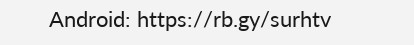Android: https://rb.gy/surhtv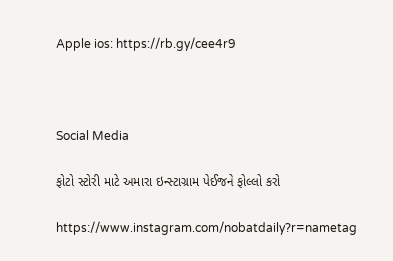Apple ios: https://rb.gy/cee4r9



Social Media

ફોટો સ્ટોરી માટે અમારા ઇન્સ્ટાગ્રામ પેઈજને ફોલ્લો કરો

https://www.instagram.com/nobatdaily?r=nametag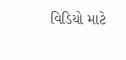વિડિયો માટે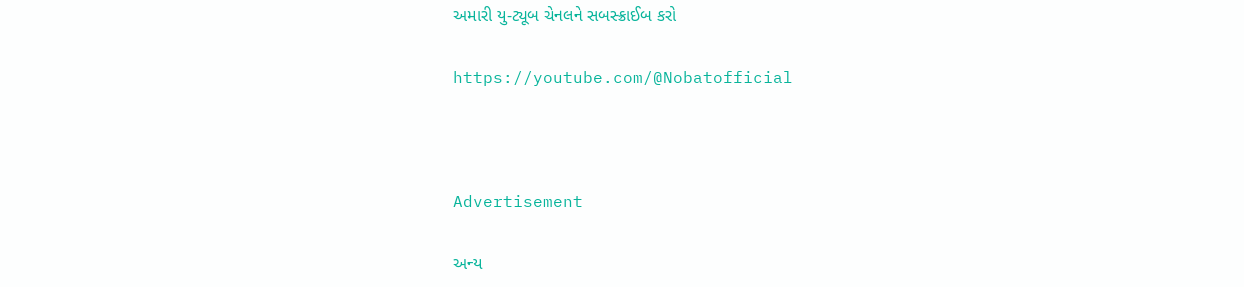અમારી યુ-ટ્યૂબ ચેનલને સબસ્ક્રાઈબ કરો

https://youtube.com/@Nobatofficial



Advertisement

અન્ય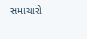સમાચારો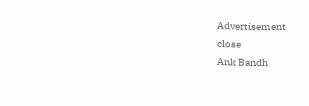Advertisement
close
Ank Bandh